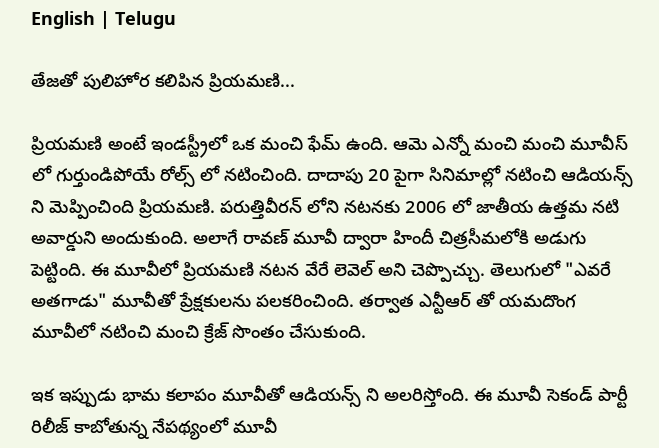English | Telugu

తేజతో పులిహోర కలిపిన ప్రియమణి...

ప్రియమణి అంటే ఇండస్ట్రీలో ఒక మంచి ఫేమ్ ఉంది. ఆమె ఎన్నో మంచి మంచి మూవీస్ లో గుర్తుండిపోయే రోల్స్ లో నటించింది. దాదాపు 20 పైగా సినిమాల్లో నటించి ఆడియన్స్ ని మెప్పించింది ప్రియమణి. పరుత్తివీరన్ లోని నటనకు 2006 లో జాతీయ ఉత్తమ నటి అవార్డుని అందుకుంది. అలాగే రావణ్ మూవీ ద్వారా హిందీ చిత్రసీమలోకి అడుగు పెట్టింది. ఈ మూవీలో ప్రియమణి నటన వేరే లెవెల్ అని చెప్పొచ్చు. తెలుగులో "ఎవరే అతగాడు" మూవీతో ప్రేక్షకులను పలకరించింది. తర్వాత ఎన్టీఆర్ తో యమదొంగ మూవీలో నటించి మంచి క్రేజ్ సొంతం చేసుకుంది.

ఇక ఇప్పుడు భామ కలాపం మూవీతో ఆడియన్స్ ని అలరిస్తోంది. ఈ మూవీ సెకండ్ పార్టీ రిలీజ్ కాబోతున్న నేపథ్యంలో మూవీ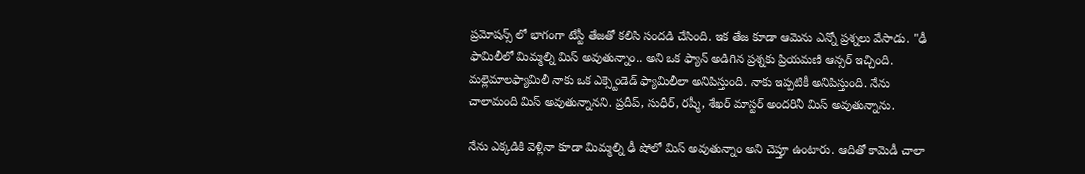ప్రమోషన్స్ లో భాగంగా టేస్టీ తేజతో కలిసి సందడి చేసింది. ఇక తేజ కూడా ఆమెను ఎన్నో ప్రశ్నలు వేసాడు. "ఢీ ఫామిలీలో మిమ్మల్ని మిస్ అవుతున్నాం.. అని ఒక ఫ్యాన్ అడిగిన ప్రశ్నకు ప్రియమణి ఆన్సర్ ఇచ్చింది. మల్లెమాలఫ్యామిలీ నాకు ఒక ఎక్స్టెండెడ్ ఫ్యామిలీలా అనిపిస్తుంది. నాకు ఇప్పటికీ అనిపిస్తుంది. నేను చాలామంది మిస్ అవుతున్నానని. ప్రదీప్, సుధీర్, రష్మీ, శేఖర్ మాస్టర్ అందరినీ మిస్ అవుతున్నాను.

నేను ఎక్కడికి వెళ్లినా కూడా మిమ్మల్ని ఢీ షోలో మిస్ అవుతున్నాం అని చెప్తూ ఉంటారు. ఆదితో కామెడీ చాలా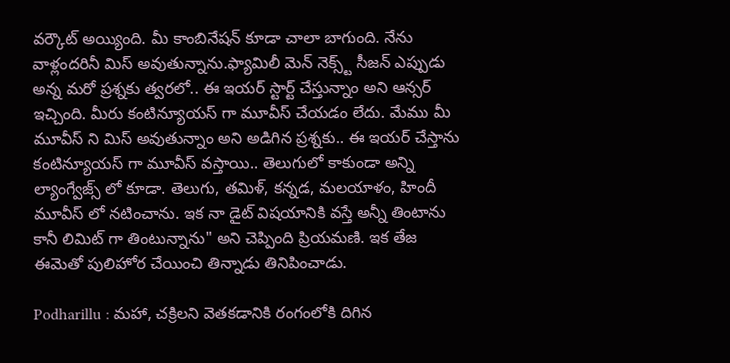వర్కౌట్ అయ్యింది. మీ కాంబినేషన్ కూడా చాలా బాగుంది. నేను వాళ్లందరినీ మిస్ అవుతున్నాను.ఫ్యామిలీ మెన్ నెక్స్ట్ సీజన్ ఎప్పుడు అన్న మరో ప్రశ్నకు త్వరలో.. ఈ ఇయర్ స్టార్ట్ చేస్తున్నాం అని ఆన్సర్ ఇచ్చింది. మీరు కంటిన్యూయస్ గా మూవీస్ చేయడం లేదు. మేము మీ మూవీస్ ని మిస్ అవుతున్నాం అని అడిగిన ప్రశ్నకు.. ఈ ఇయర్ చేస్తాను కంటిన్యూయస్ గా మూవీస్ వస్తాయి.. తెలుగులో కాకుండా అన్ని ల్యాంగ్వేజ్స్ లో కూడా. తెలుగు, తమిళ్, కన్నడ, మలయాళం, హిందీ మూవీస్ లో నటించాను. ఇక నా డైట్ విషయానికి వస్తే అన్నీ తింటాను కానీ లిమిట్ గా తింటున్నాను" అని చెప్పింది ప్రియమణి. ఇక తేజ ఈమెతో పులిహోర చేయించి తిన్నాడు తినిపించాడు.

Podharillu : మహా, చక్రిలని వెతకడానికి రంగంలోకి దిగిన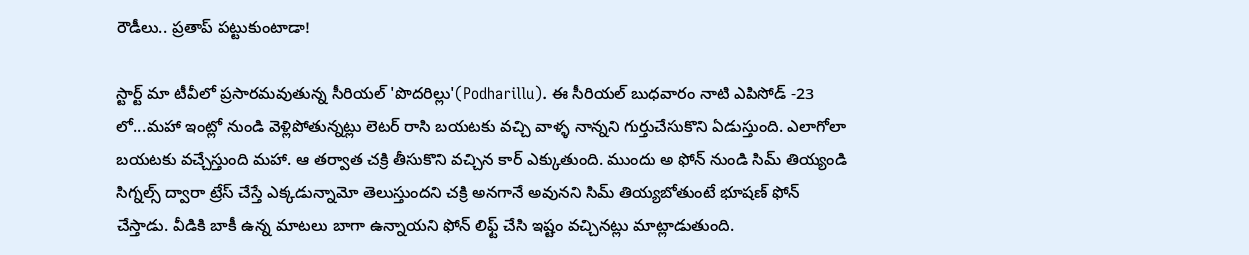రౌడీలు.. ప్రతాప్ పట్టుకుంటాడా!

స్టార్ట్ మా టీవీలో ప్రసారమవుతున్న సీరియల్ 'పొదరిల్లు'(Podharillu). ఈ సీరియల్ బుధవారం నాటి ఎపిసోడ్ -23 లో...మహా ఇంట్లో నుండి వెళ్లిపోతున్నట్లు లెటర్ రాసి బయటకు వచ్చి వాళ్ళ నాన్నని గుర్తుచేసుకొని ఏడుస్తుంది. ఎలాగోలా బయటకు వచ్చేస్తుంది మహా. ఆ తర్వాత చక్రి తీసుకొని వచ్చిన కార్ ఎక్కుతుంది. ముందు అ ఫోన్ నుండి సిమ్ తియ్యండి సిగ్నల్స్ ద్వారా ట్రేస్ చేస్తే ఎక్కడున్నామో తెలుస్తుందని చక్రి అనగానే అవునని సిమ్ తియ్యబోతుంటే భూషణ్ ఫోన్ చేస్తాడు. వీడికి బాకీ ఉన్న మాటలు బాగా ఉన్నాయని ఫోన్ లిఫ్ట్ చేసి ఇష్టం వచ్చినట్లు మాట్లాడుతుంది.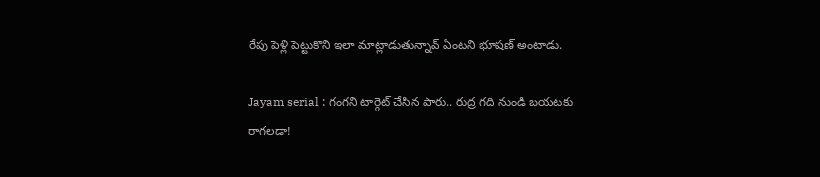రేపు పెళ్లి పెట్టుకొని ఇలా మాట్లాడుతున్నావ్ ఏంటని భూషణ్ అంటాడు.

Jayam serial : గంగని టార్గెట్ చేసిన పారు.. రుద్ర గది నుండి బయటకు రాగలడా!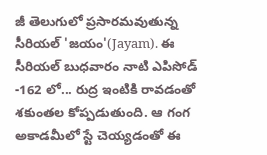జీ తెలుగులో ప్రసారమవుతున్న సీరియల్ 'జయం'(Jayam). ఈ సీరియల్ బుధవారం నాటి ఎపిసోడ్ -162 లో... రుద్ర ఇంటికి రావడంతో శకుంతల కోప్పడుతుంది. ఆ గంగ అకాడమీలో స్టే చెయ్యడంతో ఈ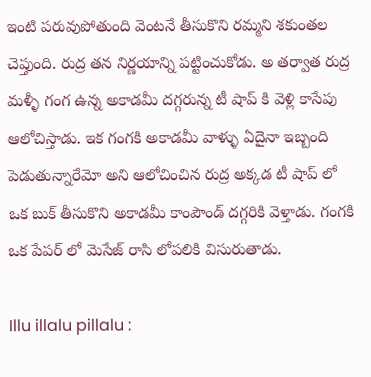ఇంటి పరువుపోతుంది వెంటనే తీసుకొని రమ్మని శకుంతల చెప్తుంది. రుద్ర తన నిర్ణయాన్ని పట్టించుకోడు. అ తర్వాత రుద్ర మళ్ళీ గంగ ఉన్న అకాడమీ దగ్గరున్న టీ షాప్ కి వెళ్లి కాసేపు ఆలోచిస్తాడు. ఇక గంగకి అకాడమీ వాళ్ళు ఏదైనా ఇబ్బంది పెడుతున్నారేమో అని ఆలోచించిన రుద్ర అక్కడ టీ షాప్ లో ఒక బుక్ తీసుకొని అకాడమీ కాంపౌండ్ దగ్గరికి వెళ్తాడు. గంగకి ఒక పేపర్ లో మెసేజ్ రాసి లోపలికి విసురుతాడు.

Illu illalu pillalu :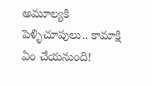అమూల్యకి పెళ్ళిచూపులు.. కామాక్షి ఏం చేయనుంది!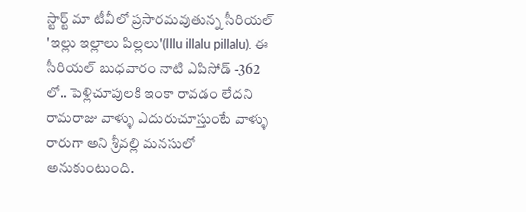స్టార్ట్ మా టీవీలో ప్రసారమవుతున్న సీరియల్ 'ఇల్లు ఇల్లాలు పిల్లలు'(Illu illalu pillalu). ఈ సీరియల్ బుధవారం నాటి ఎపిసోడ్ -362 లో.. పెళ్లిచూపులకి ఇంకా రావడం లేదని రామరాజు వాళ్ళు ఎదురుచూస్తుంటే వాళ్ళు రారుగా అని శ్రీవల్లి మనసులో అనుకుంటుంది.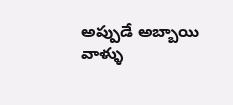అప్పుడే అబ్బాయి వాళ్ళు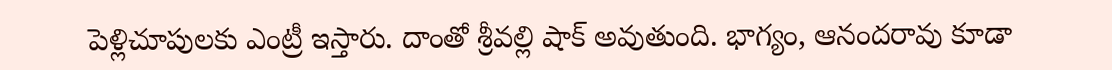పెళ్లిచూపులకు ఎంట్రీ ఇస్తారు‌. దాంతో శ్రీవల్లి షాక్ అవుతుంది. భాగ్యం, ఆనందరావు కూడా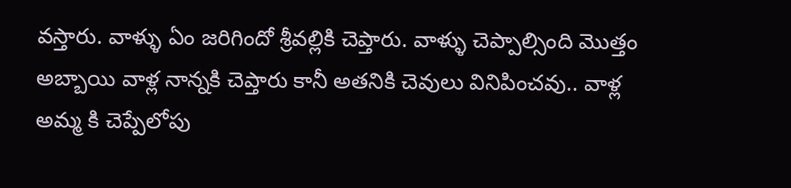వస్తారు. వాళ్ళు ఏం జరిగిందో శ్రీవల్లికి చెప్తారు. వాళ్ళు చెప్పాల్సింది మొత్తం అబ్బాయి వాళ్ల నాన్నకి చెప్తారు కానీ అతనికి చెవులు వినిపించవు.. వాళ్ల అమ్మ కి చెప్పేలోపు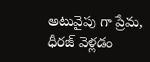అటువైపు గా ప్రేమ, ధీరజ్ వెళ్లడం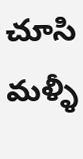చూసి మళ్ళీ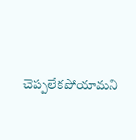చెప్పలేకపోయామని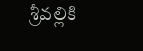శ్రీవల్లికి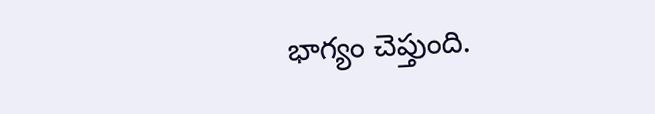భాగ్యం చెప్తుంది.